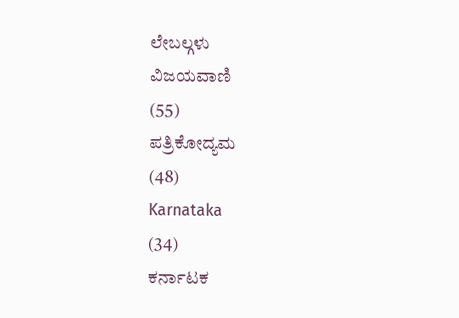ಲೇಬಲ್ಗಳು
ವಿಜಯವಾಣಿ
(55)
ಪತ್ರಿಕೋದ್ಯಮ
(48)
Karnataka
(34)
ಕರ್ನಾಟಕ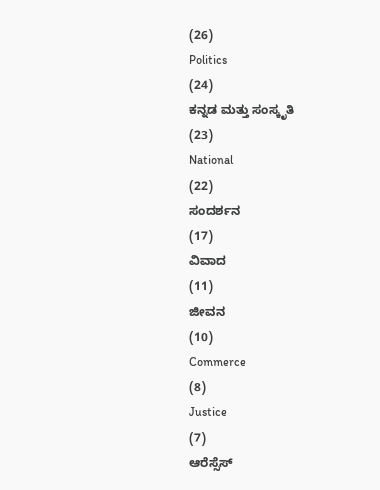(26)
Politics
(24)
ಕನ್ನಡ ಮತ್ತು ಸಂಸ್ಕೃತಿ
(23)
National
(22)
ಸಂದರ್ಶನ
(17)
ವಿವಾದ
(11)
ಜೀವನ
(10)
Commerce
(8)
Justice
(7)
ಆರೆಸ್ಸೆಸ್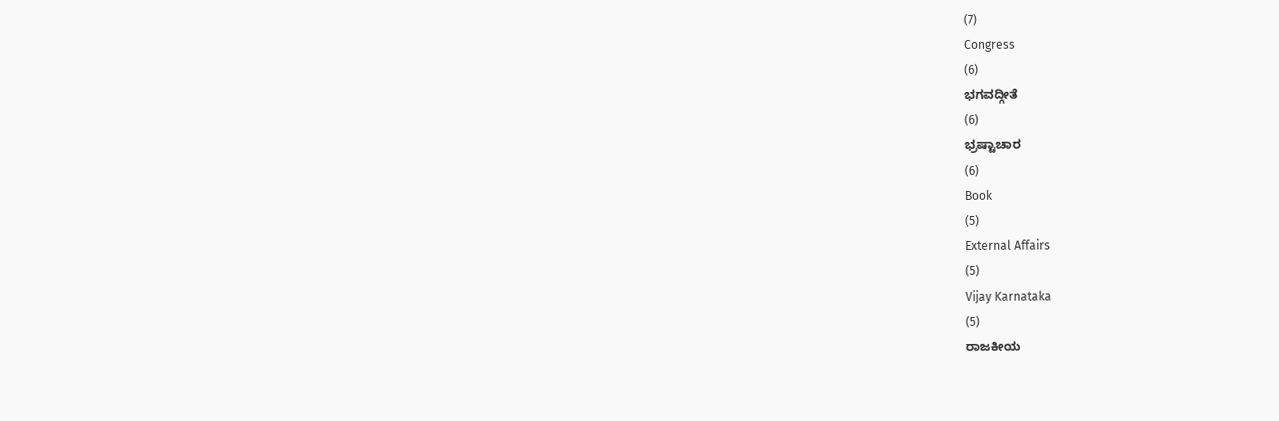(7)
Congress
(6)
ಭಗವದ್ಗೀತೆ
(6)
ಭ್ರಷ್ಟಾಚಾರ
(6)
Book
(5)
External Affairs
(5)
Vijay Karnataka
(5)
ರಾಜಕೀಯ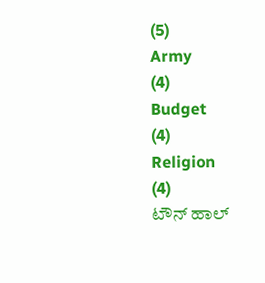(5)
Army
(4)
Budget
(4)
Religion
(4)
ಟೌನ್ ಹಾಲ್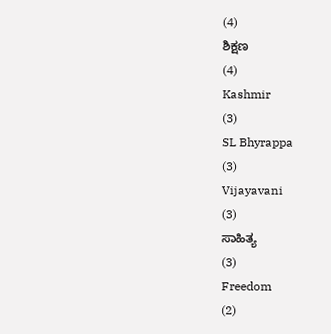(4)
ಶಿಕ್ಷಣ
(4)
Kashmir
(3)
SL Bhyrappa
(3)
Vijayavani
(3)
ಸಾಹಿತ್ಯ
(3)
Freedom
(2)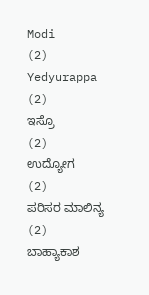Modi
(2)
Yedyurappa
(2)
ಇಸ್ರೊ
(2)
ಉದ್ಯೋಗ
(2)
ಪರಿಸರ ಮಾಲಿನ್ಯ
(2)
ಬಾಹ್ಯಾಕಾಶ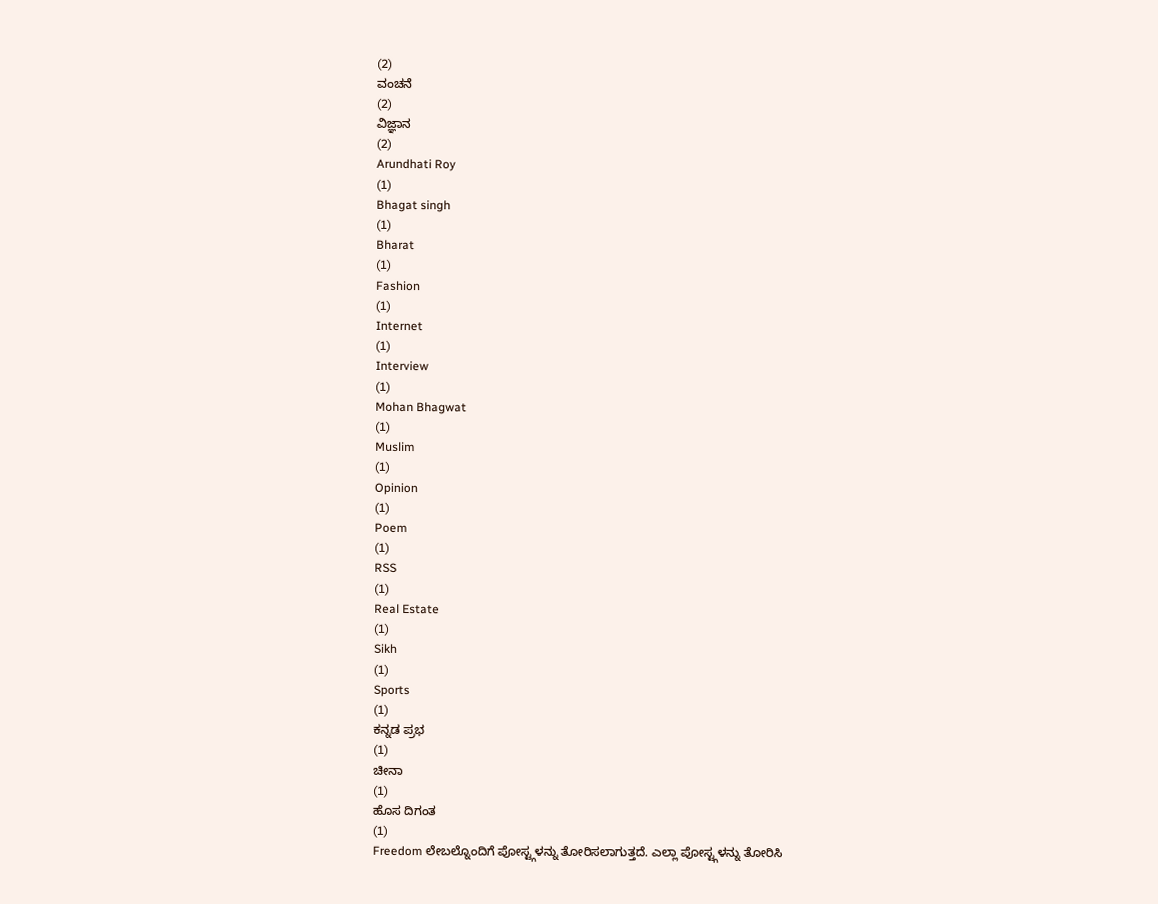(2)
ವಂಚನೆ
(2)
ವಿಜ್ಞಾನ
(2)
Arundhati Roy
(1)
Bhagat singh
(1)
Bharat
(1)
Fashion
(1)
Internet
(1)
Interview
(1)
Mohan Bhagwat
(1)
Muslim
(1)
Opinion
(1)
Poem
(1)
RSS
(1)
Real Estate
(1)
Sikh
(1)
Sports
(1)
ಕನ್ನಡ ಪ್ರಭ
(1)
ಚೀನಾ
(1)
ಹೊಸ ದಿಗಂತ
(1)
Freedom ಲೇಬಲ್ನೊಂದಿಗೆ ಪೋಸ್ಟ್ಗಳನ್ನು ತೋರಿಸಲಾಗುತ್ತದೆ. ಎಲ್ಲಾ ಪೋಸ್ಟ್ಗಳನ್ನು ತೋರಿಸಿ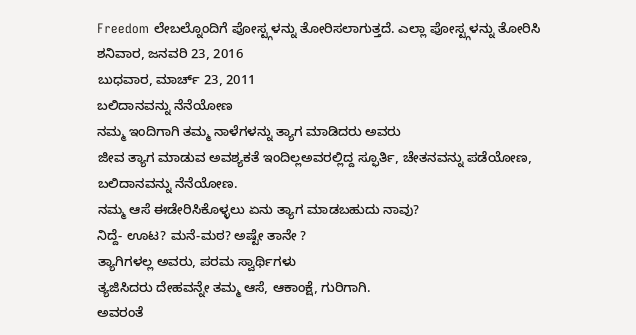Freedom ಲೇಬಲ್ನೊಂದಿಗೆ ಪೋಸ್ಟ್ಗಳನ್ನು ತೋರಿಸಲಾಗುತ್ತದೆ. ಎಲ್ಲಾ ಪೋಸ್ಟ್ಗಳನ್ನು ತೋರಿಸಿ
ಶನಿವಾರ, ಜನವರಿ 23, 2016
ಬುಧವಾರ, ಮಾರ್ಚ್ 23, 2011
ಬಲಿದಾನವನ್ನು ನೆನೆಯೋಣ
ನಮ್ಮ ಇಂದಿಗಾಗಿ ತಮ್ಮ ನಾಳೆಗಳನ್ನು ತ್ಯಾಗ ಮಾಡಿದರು ಅವರು
ಜೀವ ತ್ಯಾಗ ಮಾಡುವ ಅವಶ್ಯಕತೆ ಇಂದಿಲ್ಲಅವರಲ್ಲಿದ್ದ ಸ್ಫೂರ್ತಿ, ಚೇತನವನ್ನು ಪಡೆಯೋಣ,
ಬಲಿದಾನವನ್ನು ನೆನೆಯೋಣ.
ನಮ್ಮ ಆಸೆ ಈಡೇರಿಸಿಕೊಳ್ಳಲು ಏನು ತ್ಯಾಗ ಮಾಡಬಹುದು ನಾವು?
ನಿದ್ದೆ- ಊಟ? ಮನೆ-ಮಠ? ಅಷ್ಟೇ ತಾನೇ ?
ತ್ಯಾಗಿಗಳಲ್ಲ ಅವರು, ಪರಮ ಸ್ವಾರ್ಥಿಗಳು
ತ್ಯಜಿಸಿದರು ದೇಹವನ್ನೇ ತಮ್ಮ ಆಸೆ, ಆಕಾಂಕ್ಷೆ, ಗುರಿಗಾಗಿ.
ಅವರಂತೆ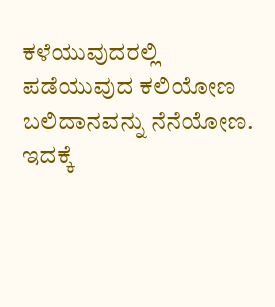ಕಳೆಯುವುದರಲ್ಲಿ ಪಡೆಯುವುದ ಕಲಿಯೋಣ
ಬಲಿದಾನವನ್ನು ನೆನೆಯೋಣ.
ಇದಕ್ಕೆ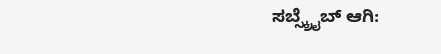ಸಬ್ಸ್ಕ್ರೈಬ್ ಆಗಿ: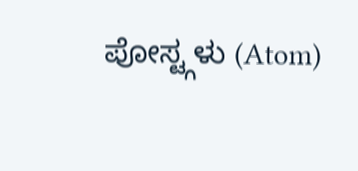ಪೋಸ್ಟ್ಗಳು (Atom)